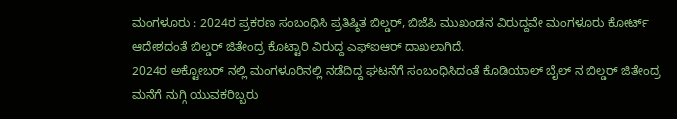ಮಂಗಳೂರು : 2024ರ ಪ್ರಕರಣ ಸಂಬಂಧಿಸಿ ಪ್ರತಿಷ್ಠಿತ ಬಿಲ್ಡರ್, ಬಿಜೆಪಿ ಮುಖಂಡನ ವಿರುದ್ದವೇ ಮಂಗಳೂರು ಕೋರ್ಟ್ ಆದೇಶದಂತೆ ಬಿಲ್ಡರ್ ಜಿತೇಂದ್ರ ಕೊಟ್ಟಾರಿ ವಿರುದ್ದ ಎಫ್ಐಆರ್ ದಾಖಲಾಗಿದೆ.
2024ರ ಅಕ್ಟೋಬರ್ ನಲ್ಲಿ ಮಂಗಳೂರಿನಲ್ಲಿ ನಡೆದಿದ್ದ ಘಟನೆಗೆ ಸಂಬಂಧಿಸಿದಂತೆ ಕೊಡಿಯಾಲ್ ಬೈಲ್ ನ ಬಿಲ್ಡರ್ ಜಿತೇಂದ್ರ ಮನೆಗೆ ನುಗ್ಗಿ ಯುವಕರಿಬ್ಬರು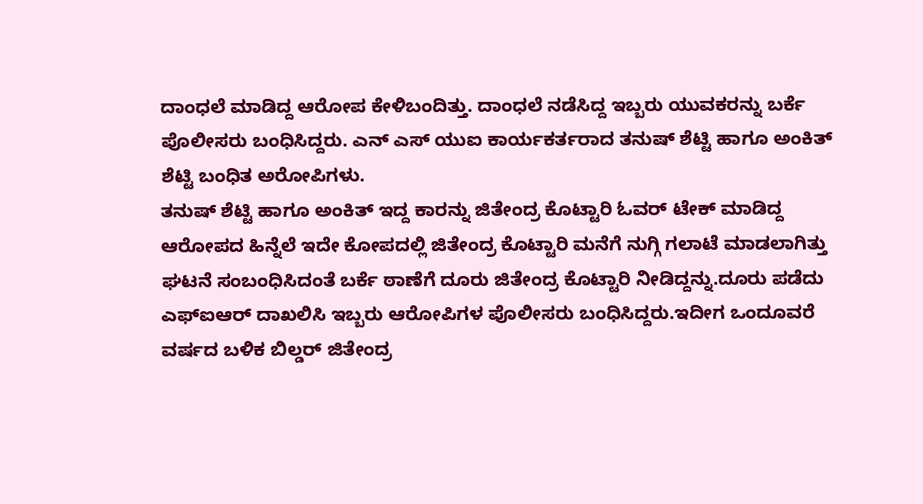ದಾಂಧಲೆ ಮಾಡಿದ್ದ ಆರೋಪ ಕೇಳಿಬಂದಿತ್ತು. ದಾಂಧಲೆ ನಡೆಸಿದ್ದ ಇಬ್ಬರು ಯುವಕರನ್ನು ಬರ್ಕೆ ಪೊಲೀಸರು ಬಂಧಿಸಿದ್ದರು. ಎನ್ ಎಸ್ ಯುಐ ಕಾರ್ಯಕರ್ತರಾದ ತನುಷ್ ಶೆಟ್ಟಿ ಹಾಗೂ ಅಂಕಿತ್ ಶೆಟ್ಟಿ ಬಂಧಿತ ಅರೋಪಿಗಳು.
ತನುಷ್ ಶೆಟ್ಟಿ ಹಾಗೂ ಅಂಕಿತ್ ಇದ್ದ ಕಾರನ್ನು ಜಿತೇಂದ್ರ ಕೊಟ್ಟಾರಿ ಓವರ್ ಟೇಕ್ ಮಾಡಿದ್ದ ಆರೋಪದ ಹಿನ್ನೆಲೆ ಇದೇ ಕೋಪದಲ್ಲಿ ಜಿತೇಂದ್ರ ಕೊಟ್ಟಾರಿ ಮನೆಗೆ ನುಗ್ಗಿ ಗಲಾಟೆ ಮಾಡಲಾಗಿತ್ತು ಘಟನೆ ಸಂಬಂಧಿಸಿದಂತೆ ಬರ್ಕೆ ಠಾಣೆಗೆ ದೂರು ಜಿತೇಂದ್ರ ಕೊಟ್ಟಾರಿ ನೀಡಿದ್ದನ್ನು.ದೂರು ಪಡೆದು ಎಫ್ಐಆರ್ ದಾಖಲಿಸಿ ಇಬ್ಬರು ಆರೋಪಿಗಳ ಪೊಲೀಸರು ಬಂಧಿಸಿದ್ದರು.ಇದೀಗ ಒಂದೂವರೆ ವರ್ಷದ ಬಳಿಕ ಬಿಲ್ಡರ್ ಜಿತೇಂದ್ರ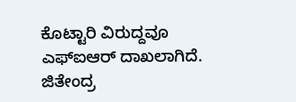ಕೊಟ್ಟಾರಿ ವಿರುದ್ದವೂ ಎಫ್ಐಆರ್ ದಾಖಲಾಗಿದೆ.
ಜಿತೇಂದ್ರ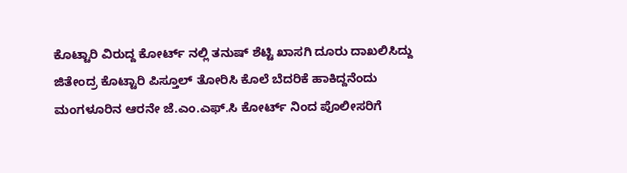ಕೊಟ್ಟಾರಿ ವಿರುದ್ದ ಕೋರ್ಟ್ ನಲ್ಲಿ ತನುಷ್ ಶೆಟ್ಟಿ ಖಾಸಗಿ ದೂರು ದಾಖಲಿಸಿದ್ದು ಜಿತೇಂದ್ರ ಕೊಟ್ಟಾರಿ ಪಿಸ್ತೂಲ್ ತೋರಿಸಿ ಕೊಲೆ ಬೆದರಿಕೆ ಹಾಕಿದ್ದನೆಂದು ಮಂಗಳೂರಿನ ಆರನೇ ಜೆ.ಎಂ.ಎಫ್.ಸಿ ಕೋರ್ಟ್ ನಿಂದ ಪೊಲೀಸರಿಗೆ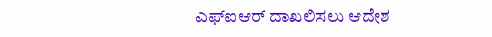ಎಫ್ಐಆರ್ ದಾಖಲಿಸಲು ಆದೇಶ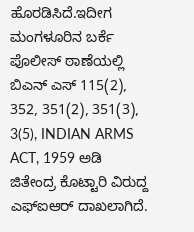ಹೊರಡಿಸಿದೆ.ಇದೀಗ ಮಂಗಳೂರಿನ ಬರ್ಕೆ ಪೊಲೀಸ್ ಠಾಣೆಯಲ್ಲಿ ಬಿಎನ್ ಎಸ್ 115(2), 352, 351(2), 351(3), 3(5), INDIAN ARMS ACT, 1959 ಅಡಿ ಜಿತೇಂದ್ರ ಕೊಟ್ಟಾರಿ ವಿರುದ್ದ ಎಫ್ಐಆರ್ ದಾಖಲಾಗಿದೆ.